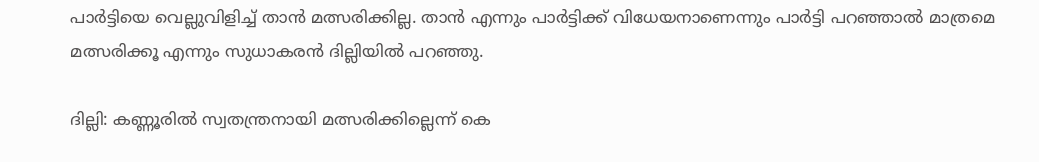പാർട്ടിയെ വെല്ലുവിളിച്ച് താൻ മത്സരിക്കില്ല. താന്‍ എന്നും പാര്‍ട്ടിക്ക് വിധേയനാണെന്നും പാര്‍ട്ടി പറഞ്ഞാല്‍ മാത്രമെ മത്സരിക്കൂ എന്നും സുധാകരന്‍ ദില്ലിയില്‍ പറഞ്ഞു.

ദില്ലി: കണ്ണൂരില്‍ സ്വതന്ത്രനായി മത്സരിക്കില്ലെന്ന് കെ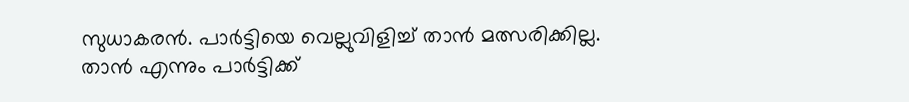സുധാകരൻ. പാർട്ടിയെ വെല്ലുവിളിച്ച് താൻ മത്സരിക്കില്ല. താന്‍ എന്നും പാര്‍ട്ടിക്ക്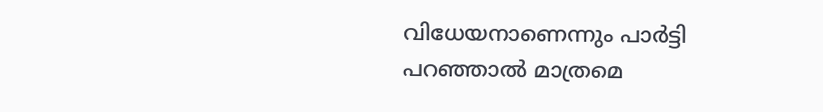വിധേയനാണെന്നും പാര്‍ട്ടി പറഞ്ഞാല്‍ മാത്രമെ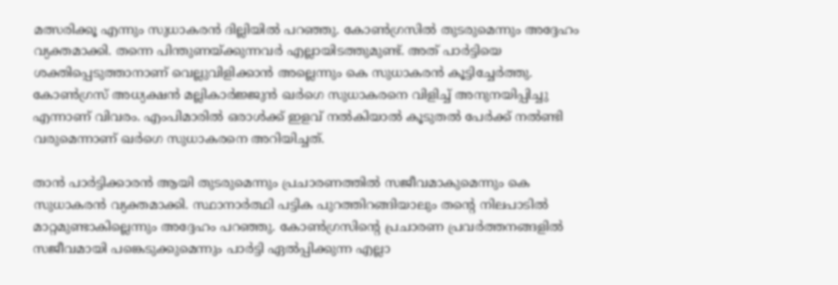മത്സരിക്കൂ എന്നും സുധാകരന്‍ ദില്ലിയില്‍ പറഞ്ഞു. കോണ്‍ഗ്രസില്‍ തുടരുമെന്നും അദ്ദേഹം വ്യക്തമാക്കി. തന്നെ പിന്തുണയ്ക്കുന്നവർ എല്ലായിടത്തുമുണ്ട്. അത് പാർട്ടിയെ ശക്തിപ്പെടുത്താനാണ് വെല്ലുവിളിക്കാൻ അല്ലെന്നും കെ സുധാകരൻ കൂട്ടിച്ചേര്‍ത്തു. കോണ്‍ഗ്രസ് അധ്യക്ഷന്‍ മല്ലികാര്‍ജ്ജുന്‍ ഖര്‍ഗെ സുധാകരനെ വിളിച്ച് അനുനയിപ്പിച്ചു എന്നാണ് വിവരം. എംപിമാരിൽ ഒരാൾക്ക് ഇളവ് നല്‍കിയാൽ കൂടുതൽ പേർക്ക് നല്‍ണ്ടി വരുമെന്നാണ് ഖർഗെ സുധാകരനെ അറിയിച്ചത്.

താൻ പാർട്ടിക്കാരൻ ആയി തുടരുമെന്നും പ്രചാരണത്തിൽ സജീവമാകുമെന്നും കെ സുധാകരൻ വ്യക്തമാക്കി. സ്ഥാനാർത്ഥി പട്ടിക പുറത്തിറങ്ങിയാലും തന്റെ നിലപാടിൽ മാറ്റമുണ്ടാകില്ലെന്നും അദ്ദേഹം പറഞ്ഞു. കോൺഗ്രസിന്റെ പ്രചാരണ പ്രവർത്തനങ്ങളിൽ സജീവമായി പങ്കെടുക്കുമെന്നും പാർട്ടി ഏൽപ്പിക്കുന്ന എല്ലാ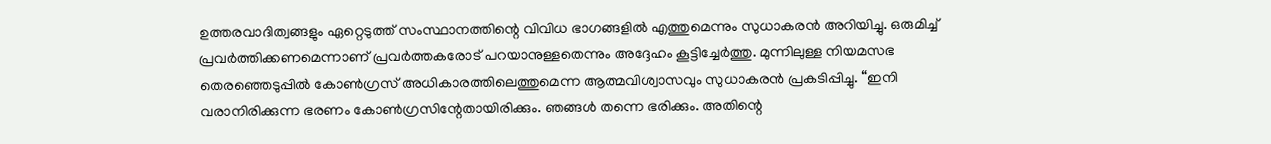ഉത്തരവാദിത്വങ്ങളും ഏറ്റെടുത്ത് സംസ്ഥാനത്തിന്റെ വിവിധ ഭാഗങ്ങളിൽ എത്തുമെന്നും സുധാകരൻ അറിയിച്ചു. ഒരുമിച്ച് പ്രവർത്തിക്കണമെന്നാണ് പ്രവർത്തകരോട് പറയാനുള്ളതെന്നും അദ്ദേഹം കൂട്ടിച്ചേര്‍ത്തു. മുന്നിലുള്ള നിയമസഭ തെരഞ്ഞെടുപ്പിൽ കോൺഗ്രസ് അധികാരത്തിലെത്തുമെന്ന ആത്മവിശ്വാസവും സുധാകരൻ പ്രകടിപ്പിച്ചു. “ഇനി വരാനിരിക്കുന്ന ഭരണം കോൺഗ്രസിന്റേതായിരിക്കും. ഞങ്ങൾ തന്നെ ഭരിക്കും. അതിന്റെ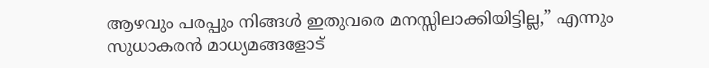ആഴവും പരപ്പും നിങ്ങൾ ഇതുവരെ മനസ്സിലാക്കിയിട്ടില്ല,” എന്നും സുധാകരൻ മാധ്യമങ്ങളോട്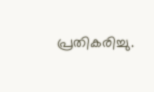പ്രതികരിച്ചു.